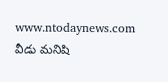www.ntodaynews.com
వీడు మనిషి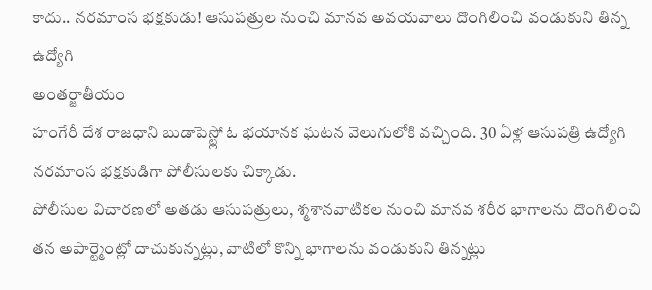కాదు.. నరమాంస భక్షకుడు! ఆసుపత్రుల నుంచి మానవ అవయవాలు దొంగిలించి వండుకుని తిన్న ఉద్యోగి
అంతర్జాతీయం
హంగేరీ దేశ రాజధాని బుడాపెస్ట్లో ఓ భయానక ఘటన వెలుగులోకి వచ్చింది. 30 ఏళ్ల ఆసుపత్రి ఉద్యోగి నరమాంస భక్షకుడిగా పోలీసులకు చిక్కాడు.
పోలీసుల విచారణలో అతడు ఆసుపత్రులు, శ్మశానవాటికల నుంచి మానవ శరీర భాగాలను దొంగిలించి తన అపార్ట్మెంట్లో దాచుకున్నట్లు, వాటిలో కొన్ని భాగాలను వండుకుని తిన్నట్లు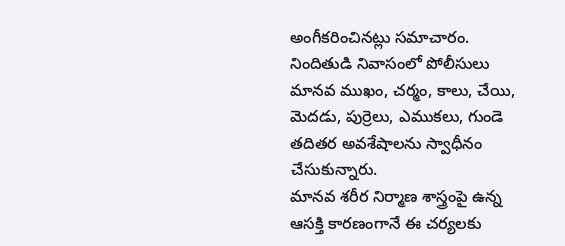అంగీకరించినట్లు సమాచారం.
నిందితుడి నివాసంలో పోలీసులు మానవ ముఖం, చర్మం, కాలు, చేయి, మెదడు, పుర్రెలు, ఎముకలు, గుండె తదితర అవశేషాలను స్వాధీనం చేసుకున్నారు.
మానవ శరీర నిర్మాణ శాస్త్రంపై ఉన్న ఆసక్తి కారణంగానే ఈ చర్యలకు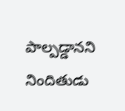పాల్పడ్డానని నిందితుడు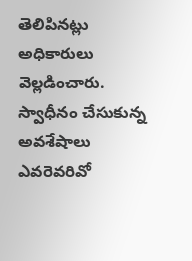తెలిపినట్లు అధికారులు వెల్లడించారు. స్వాధీనం చేసుకున్న అవశేషాలు ఎవరెవరివో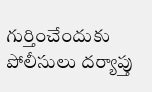గుర్తించేందుకు పోలీసులు దర్యాప్తు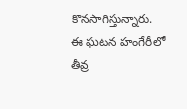కొనసాగిస్తున్నారు.
ఈ ఘటన హంగేరీలో తీవ్ర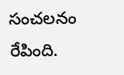సంచలనం రేపింది.